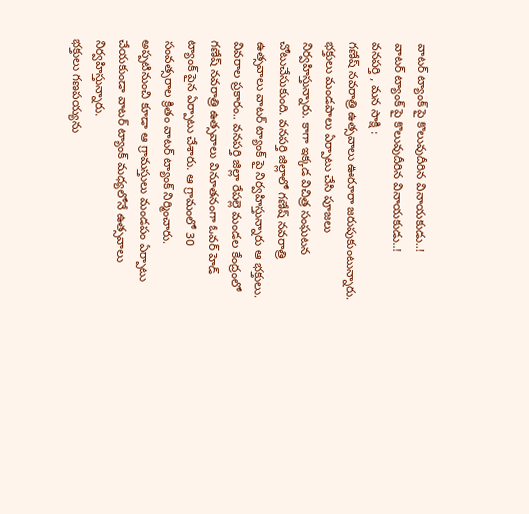వాటర్ ట్యాంక్ పై కొలువుదీరిన వినాయకుడు..!
వాటర్ ట్యాంక్ పై కొలువుదీరిన వినాయకుడు..!
వనపర్తి , మన సాక్షి :
గణేష్ నవరాత్రి ఉత్సవాలు ఊరూరా జరుపుకుంటున్నారు. భక్తులు మండపాలు ఏర్పాటు చేసి పూజలు నిర్వహిస్తున్నారు. కాగా ఇక్కడ విచిత్ర సంఘటన చోటుచేసుకుంది. వనపర్తి జిల్లాలో గణేష్ నవరాత్రి ఉత్సవాలు వాటర్ ట్యాంక్ పై నిర్వహిస్తున్నారు ఆ భక్తులు.
వివరాల ప్రకారం.. వనపర్తి జిల్లా రేపల్లె మండల కేంద్రంలో గణేష్ నవరాత్రి ఉత్సవాలు వినూతనంగా ఓవర్ హెడ్ ట్యాంక్ పైన ఏర్పాటు చేశారు. ఆ గ్రామంలో 30 సంవత్సరాల క్రితం వాటర్ ట్యాంక్ నిర్మించారు. అప్పటినుంచి కూడా ఆ గ్రామస్తులు మండపం ఏర్పాటు చేయకుండా వాటర్ ట్యాంక్ మధ్యలోనే ఉత్సవాలు నిర్వహిస్తున్నారు.
భక్తులు గణపయ్యను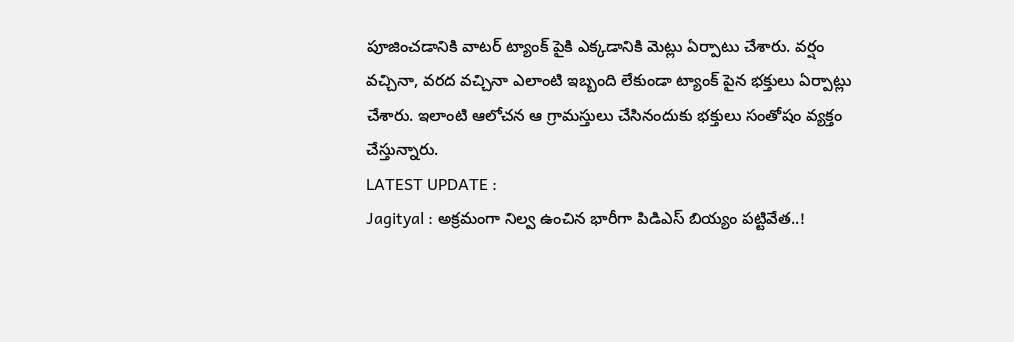పూజించడానికి వాటర్ ట్యాంక్ పైకి ఎక్కడానికి మెట్లు ఏర్పాటు చేశారు. వర్షం వచ్చినా, వరద వచ్చినా ఎలాంటి ఇబ్బంది లేకుండా ట్యాంక్ పైన భక్తులు ఏర్పాట్లు చేశారు. ఇలాంటి ఆలోచన ఆ గ్రామస్తులు చేసినందుకు భక్తులు సంతోషం వ్యక్తం చేస్తున్నారు.
LATEST UPDATE :
Jagityal : అక్రమంగా నిల్వ ఉంచిన భారీగా పిడిఎస్ బియ్యం పట్టివేత..!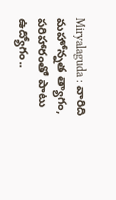Miryalaguda : వారిది మహోన్నత త్యాగం, పరిహారంతో పాటు ఉద్యోగం..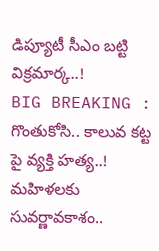డిప్యూటీ సీఎం బట్టి విక్రమార్క..!
BIG BREAKING : గొంతుకోసి.. కాలువ కట్ట పై వ్యక్తి హత్య..!
మహిళలకు సువర్ణావకాశం..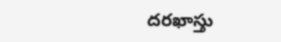దరఖాస్తు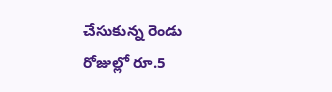చేసుకున్న రెండు రోజుల్లో రూ.5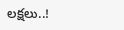లక్షలు..!